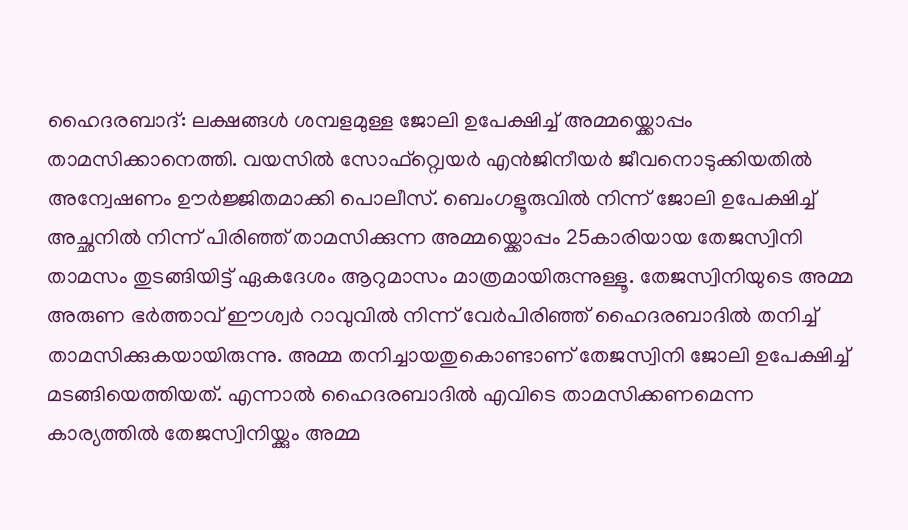ഹൈദരബാദ്: ലക്ഷങ്ങൾ ശമ്പളമുള്ള ജോലി ഉപേക്ഷിച്ച് അമ്മയ്ക്കൊപ്പം താമസിക്കാനെത്തി. വയസിൽ സോഫ്റ്റ്വെയർ എൻജിനീയർ ജീവനൊടുക്കിയതിൽ അന്വേഷണം ഊർജ്ജിതമാക്കി പൊലീസ്. ബെംഗളൂരുവിൽ നിന്ന് ജോലി ഉപേക്ഷിച്ച് അച്ഛനിൽ നിന്ന് പിരിഞ്ഞ് താമസിക്കുന്ന അമ്മയ്ക്കൊപ്പം 25കാരിയായ തേജസ്വിനി താമസം തുടങ്ങിയിട്ട് ഏകദേശം ആറുമാസം മാത്രമായിരുന്നുള്ളൂ. തേജസ്വിനിയുടെ അമ്മ അരുണ ഭർത്താവ് ഈശ്വർ റാവുവിൽ നിന്ന് വേർപിരിഞ്ഞ് ഹൈദരബാദിൽ തനിച്ച് താമസിക്കുകയായിരുന്നു. അമ്മ തനിച്ചായതുകൊണ്ടാണ് തേജസ്വിനി ജോലി ഉപേക്ഷിച്ച് മടങ്ങിയെത്തിയത്. എന്നാൽ ഹൈദരബാദിൽ എവിടെ താമസിക്കണമെന്ന കാര്യത്തിൽ തേജസ്വിനിയ്ക്കും അമ്മ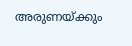അരുണയ്ക്കും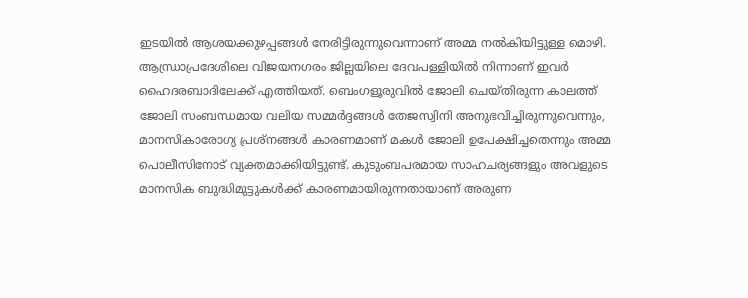ഇടയിൽ ആശയക്കുഴപ്പങ്ങൾ നേരിട്ടിരുന്നുവെന്നാണ് അമ്മ നൽകിയിട്ടുള്ള മൊഴി.
ആന്ധ്രാപ്രദേശിലെ വിജയനഗരം ജില്ലയിലെ ദേവപള്ളിയിൽ നിന്നാണ് ഇവർ ഹൈദരബാദിലേക്ക് എത്തിയത്. ബെംഗളൂരുവിൽ ജോലി ചെയ്തിരുന്ന കാലത്ത് ജോലി സംബന്ധമായ വലിയ സമ്മർദ്ദങ്ങൾ തേജസ്വിനി അനുഭവിച്ചിരുന്നുവെന്നും, മാനസികാരോഗ്യ പ്രശ്നങ്ങൾ കാരണമാണ് മകൾ ജോലി ഉപേക്ഷിച്ചതെന്നും അമ്മ പൊലീസിനോട് വ്യക്തമാക്കിയിട്ടുണ്ട്. കുടുംബപരമായ സാഹചര്യങ്ങളും അവളുടെ മാനസിക ബുദ്ധിമുട്ടുകൾക്ക് കാരണമായിരുന്നതായാണ് അരുണ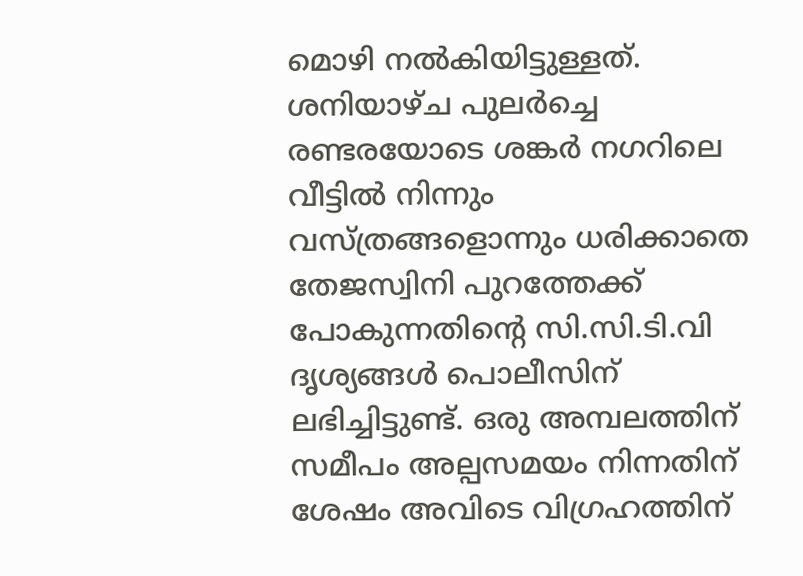മൊഴി നൽകിയിട്ടുള്ളത്.
ശനിയാഴ്ച പുലർച്ചെ രണ്ടരയോടെ ശങ്കർ നഗറിലെ വീട്ടിൽ നിന്നും വസ്ത്രങ്ങളൊന്നും ധരിക്കാതെ തേജസ്വിനി പുറത്തേക്ക് പോകുന്നതിന്റെ സി.സി.ടി.വി ദൃശ്യങ്ങൾ പൊലീസിന് ലഭിച്ചിട്ടുണ്ട്. ഒരു അമ്പലത്തിന് സമീപം അല്പസമയം നിന്നതിന് ശേഷം അവിടെ വിഗ്രഹത്തിന്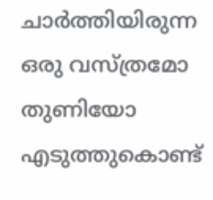ചാർത്തിയിരുന്ന ഒരു വസ്ത്രമോ തുണിയോ എടുത്തുകൊണ്ട്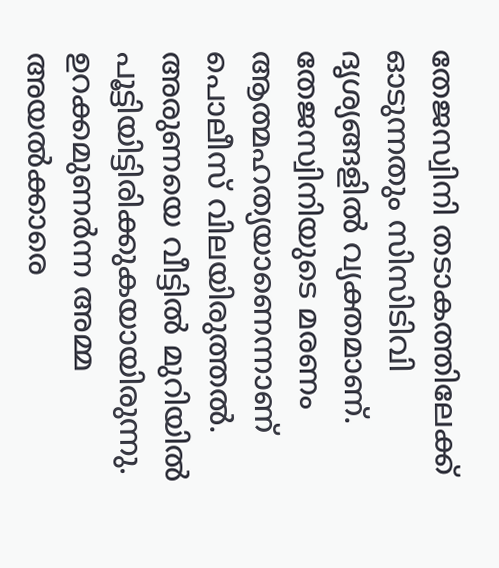തേജസ്വിനി തടാകത്തിലേക്ക് ഓടുന്നതും സിസിടിവി ദൃശ്യങ്ങളിൽ വ്യക്തമാണ്. തേജസ്വിനിയുടെ മരണം ആത്മഹത്യയാണെന്നാണ് പൊലീസ് വിലയിരുത്തൽ. അരുണയെ വീട്ടിൽ മുറിയിൽ പൂട്ടിയിട്ടിരിക്കുകയായിരുന്നു. ഉറക്കമുണർന്ന അമ്മ അയൽക്കാരെ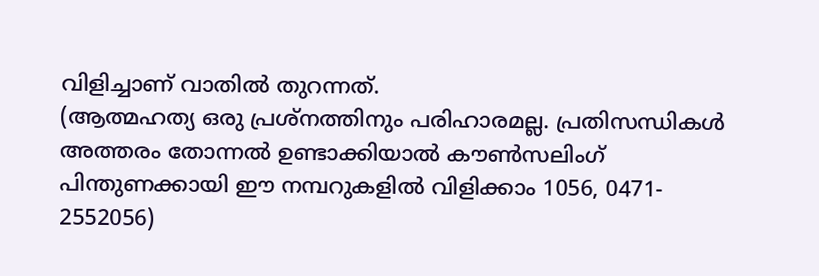വിളിച്ചാണ് വാതിൽ തുറന്നത്.
(ആത്മഹത്യ ഒരു പ്രശ്നത്തിനും പരിഹാരമല്ല. പ്രതിസന്ധികൾ അത്തരം തോന്നൽ ഉണ്ടാക്കിയാൽ കൗൺസലിംഗ് പിന്തുണക്കായി ഈ നമ്പറുകളിൽ വിളിക്കാം 1056, 0471- 2552056)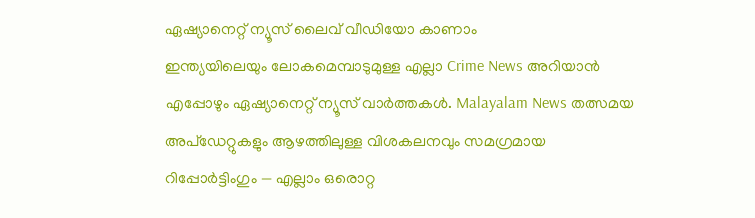ഏഷ്യാനെറ്റ് ന്യൂസ് ലൈവ് വീഡിയോ കാണാം
ഇന്ത്യയിലെയും ലോകമെമ്പാടുമുള്ള എല്ലാ Crime News അറിയാൻ എപ്പോഴും ഏഷ്യാനെറ്റ് ന്യൂസ് വാർത്തകൾ. Malayalam News തത്സമയ അപ്ഡേറ്റുകളും ആഴത്തിലുള്ള വിശകലനവും സമഗ്രമായ റിപ്പോർട്ടിംഗും — എല്ലാം ഒരൊറ്റ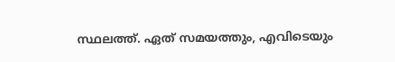സ്ഥലത്ത്. ഏത് സമയത്തും, എവിടെയും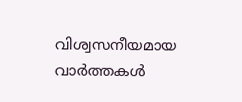വിശ്വസനീയമായ വാർത്തകൾ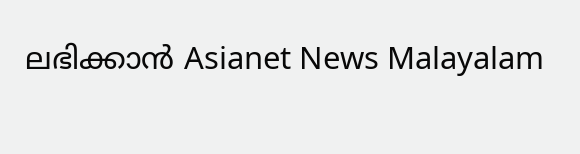ലഭിക്കാൻ Asianet News Malayalam